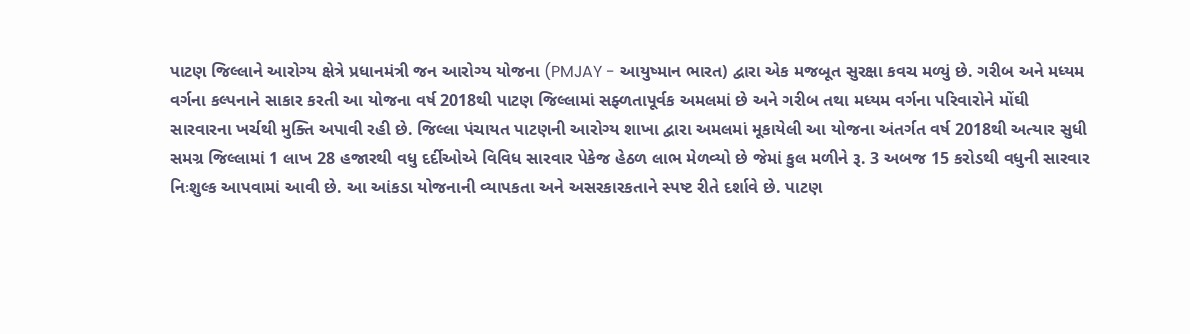પાટણ જિલ્લાને આરોગ્ય ક્ષેત્રે પ્રધાનમંત્રી જન આરોગ્ય યોજના (PMJAY - આયુષ્માન ભારત) દ્વારા એક મજબૂત સુરક્ષા કવચ મળ્યું છે. ગરીબ અને મધ્યમ વર્ગના કલ્પનાને સાકાર કરતી આ યોજના વર્ષ 2018થી પાટણ જિલ્લામાં સફ્ળતાપૂર્વક અમલમાં છે અને ગરીબ તથા મધ્યમ વર્ગના પરિવારોને મોંઘી સારવારના ખર્ચથી મુક્તિ અપાવી રહી છે. જિલ્લા પંચાયત પાટણની આરોગ્ય શાખા દ્વારા અમલમાં મૂકાયેલી આ યોજના અંતર્ગત વર્ષ 2018થી અત્યાર સુધી સમગ્ર જિલ્લામાં 1 લાખ 28 હજારથી વધુ દર્દીઓએ વિવિધ સારવાર પેકેજ હેઠળ લાભ મેળવ્યો છે જેમાં કુલ મળીને રૂ. 3 અબજ 15 કરોડથી વધુની સારવાર નિઃશુલ્ક આપવામાં આવી છે. આ આંકડા યોજનાની વ્યાપકતા અને અસરકારકતાને સ્પષ્ટ રીતે દર્શાવે છે. પાટણ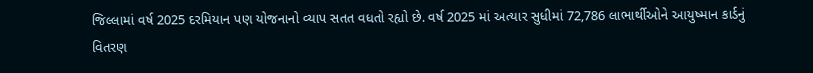જિલ્લામાં વર્ષ 2025 દરમિયાન પણ યોજનાનો વ્યાપ સતત વધતો રહ્યો છે. વર્ષ 2025 માં અત્યાર સુધીમાં 72,786 લાભાર્થીઓને આયુષ્માન કાર્ડનું વિતરણ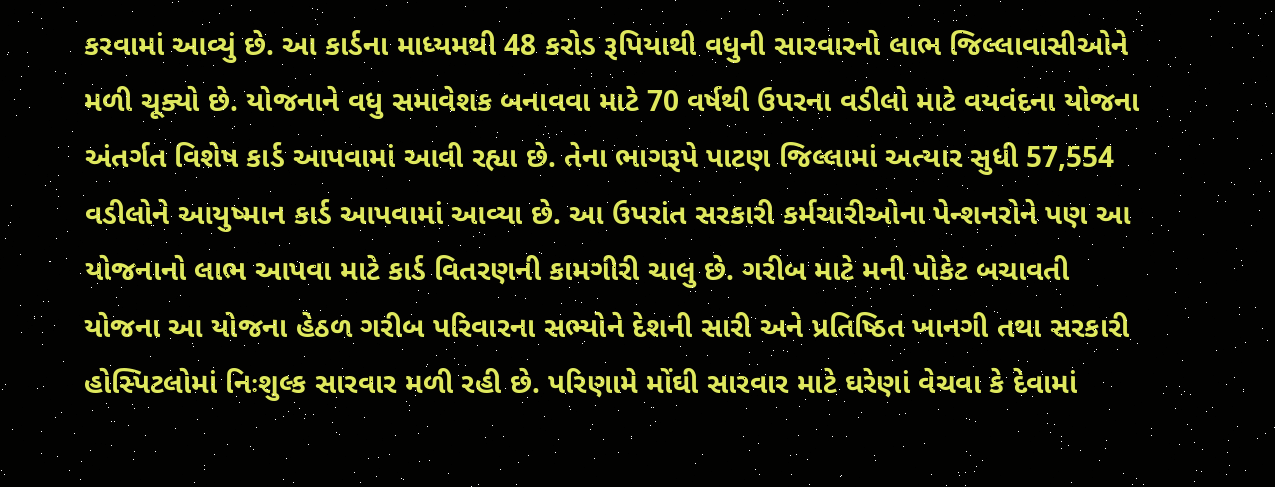કરવામાં આવ્યું છે. આ કાર્ડના માધ્યમથી 48 કરોડ રૂપિયાથી વધુની સારવારનો લાભ જિલ્લાવાસીઓને મળી ચૂક્યો છે. યોજનાને વધુ સમાવેશક બનાવવા માટે 70 વર્ષથી ઉપરના વડીલો માટે વયવંદના યોજના અંતર્ગત વિશેષ કાર્ડ આપવામાં આવી રહ્યા છે. તેના ભાગરૂપે પાટણ જિલ્લામાં અત્યાર સુધી 57,554 વડીલોને આયુષ્માન કાર્ડ આપવામાં આવ્યા છે. આ ઉપરાંત સરકારી કર્મચારીઓના પેન્શનરોને પણ આ યોજનાનો લાભ આપવા માટે કાર્ડ વિતરણની કામગીરી ચાલુ છે. ગરીબ માટે મની પોકેટ બચાવતી યોજના આ યોજના હેઠળ ગરીબ પરિવારના સભ્યોને દેશની સારી અને પ્રતિષ્ઠિત ખાનગી તથા સરકારી હોસ્પિટલોમાં નિઃશુલ્ક સારવાર મળી રહી છે. પરિણામે મોંઘી સારવાર માટે ઘરેણાં વેચવા કે દેવામાં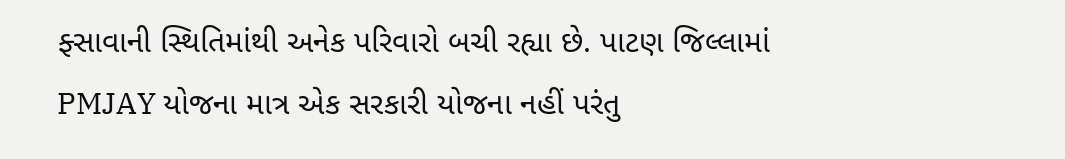ફ્સાવાની સ્થિતિમાંથી અનેક પરિવારો બચી રહ્યા છે. પાટણ જિલ્લામાં PMJAY યોજના માત્ર એક સરકારી યોજના નહીં પરંતુ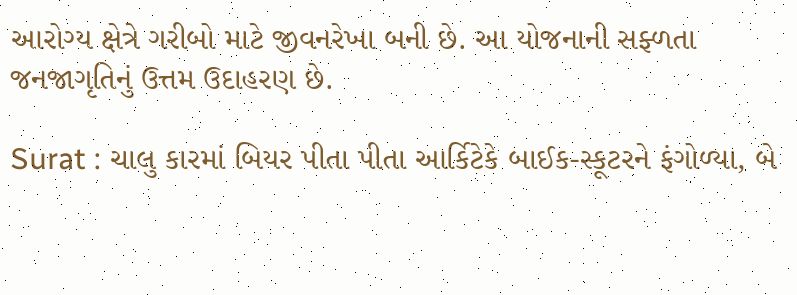આરોગ્ય ક્ષેત્રે ગરીબો માટે જીવનરેખા બની છે. આ યોજનાની સફ્ળતા જનજાગૃતિનું ઉત્તમ ઉદાહરણ છે.

Surat : ચાલુ કારમાં બિયર પીતા પીતા આર્કિટેકે બાઈક-સ્કૂટરને ફંગોળ્યા, બે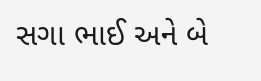સગા ભાઈ અને બે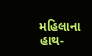મહિલાના હાથ-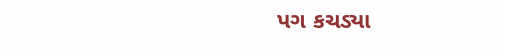પગ કચડ્યા